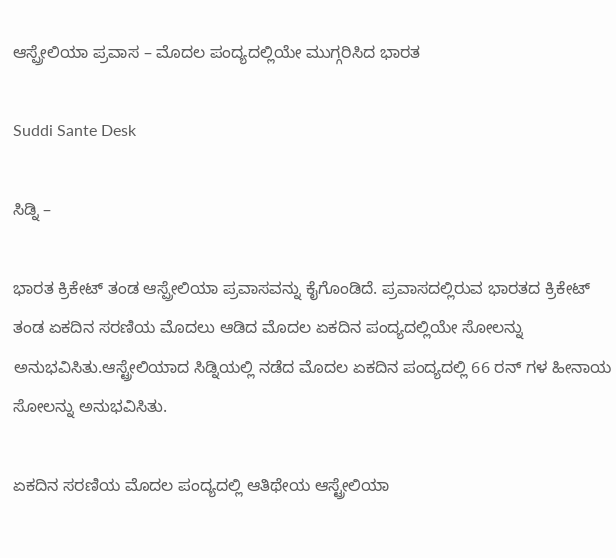ಆಸ್ಪ್ರೇಲಿಯಾ ಪ್ರವಾಸ – ಮೊದಲ ಪಂದ್ಯದಲ್ಲಿಯೇ ಮುಗ್ಗರಿಸಿದ ಭಾರತ

Suddi Sante Desk

ಸಿಡ್ನಿ –

ಭಾರತ ಕ್ರಿಕೇಟ್ ತಂಡ ಆಸ್ಪ್ರೇಲಿಯಾ ಪ್ರವಾಸವನ್ನು ಕೈಗೊಂಡಿದೆ. ಪ್ರವಾಸದಲ್ಲಿರುವ ಭಾರತದ ಕ್ರಿಕೇಟ್ ತಂಡ ಏಕದಿನ ಸರಣಿಯ ಮೊದಲು ಆಡಿದ ಮೊದಲ ಏಕದಿನ ಪಂದ್ಯದಲ್ಲಿಯೇ ಸೋಲನ್ನು ಅನುಭವಿಸಿತು.ಆಸ್ಟ್ರೇಲಿಯಾದ ಸಿಡ್ನಿಯಲ್ಲಿ ನಡೆದ ಮೊದಲ ಏಕದಿನ ಪಂದ್ಯದಲ್ಲಿ 66 ರನ್ ಗಳ ಹೀನಾಯ ಸೋಲನ್ನು ಅನುಭವಿಸಿತು.

ಏಕದಿನ ಸರಣಿಯ ಮೊದಲ ಪಂದ್ಯದಲ್ಲಿ ಆತಿಥೇಯ ಆಸ್ಟ್ರೇಲಿಯಾ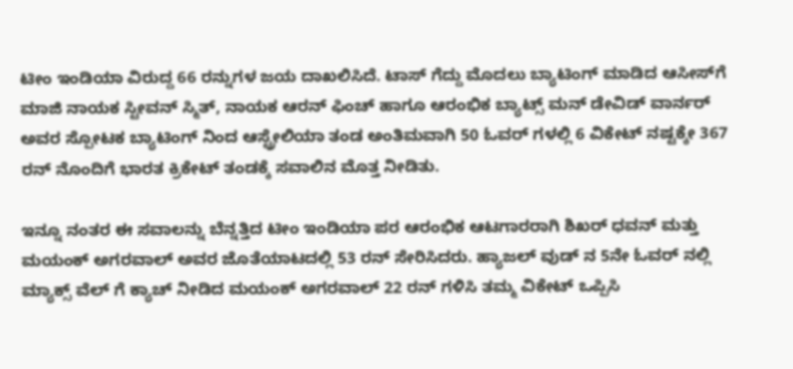ಟೀಂ ಇಂಡಿಯಾ ವಿರುದ್ದ 66 ರನ್ನುಗಳ ಜಯ ದಾಖಲಿಸಿದೆ. ಟಾಸ್‌ ಗೆದ್ದು ಮೊದಲು ಬ್ಯಾಟಿಂಗ್ ಮಾಡಿದ ಆಸೀಸ್‌ಗೆ ಮಾಜಿ ನಾಯಕ ಸ್ಟೀವನ್ ಸ್ಮಿತ್, ನಾಯಕ ಆರನ್ ಫಿಂಚ್ ಹಾಗೂ ಆರಂಭಿಕ ಬ್ಯಾಟ್ಸ್ ಮನ್ ಡೇವಿಡ್ ವಾರ್ನರ್‌ ಅವರ ಸ್ಪೋಟಕ ಬ್ಯಾಟಿಂಗ್ ನಿಂದ ಆಸ್ಟ್ರೇಲಿಯಾ ತಂಡ ಅಂತಿಮವಾಗಿ 50 ಓವರ್ ಗಳಲ್ಲಿ 6 ವಿಕೇಟ್ ನಷ್ಟಕ್ಕೇ 367 ರನ್ ನೊಂದಿಗೆ ಭಾರತ ಕ್ರಿಕೇಟ್ ತಂಡಕ್ಕೆ ಸವಾಲಿನ ಮೊತ್ತ ನೀಡಿತು.

ಇನ್ನೂ ನಂತರ ಈ ಸವಾಲನ್ನು ಬೆನ್ನತ್ತಿದ ಟೀಂ ಇಂಡಿಯಾ ಪರ ಆರಂಭಿಕ ಆಟಗಾರರಾಗಿ ಶಿಖರ್‌ ಧವನ್‌ ಮತ್ತು ಮಯಂಕ್ ಅಗರವಾಲ್ ಅವರ ಜೊತೆಯಾಟದಲ್ಲಿ 53 ರನ್ ಸೇರಿಸಿದರು. ಹ್ಯಾಜಲ್ ವುಡ್ ನ 5ನೇ ಓವರ್ ನಲ್ಲಿ ಮ್ಯಾಕ್ಸ್ ವೆಲ್ ಗೆ ಕ್ಯಾಚ್ ನೀಡಿದ ಮಯಂಕ್ ಅಗರವಾಲ್ 22 ರನ್ ಗಳಿಸಿ ತಮ್ಮ ವಿಕೇಟ್ ಒಪ್ಪಿಸಿ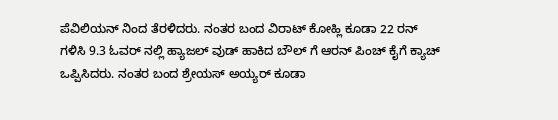ಪೆವಿಲಿಯನ್ ನಿಂದ ತೆರಳಿದರು. ನಂತರ ಬಂದ ವಿರಾಟ್ ಕೋಹ್ಲಿ ಕೂಡಾ 22 ರನ್ ಗಳಿಸಿ 9.3 ಓವರ್ ನಲ್ಲಿ ಹ್ಯಾಜಲ್ ವುಡ್ ಹಾಕಿದ ಬೌಲ್ ಗೆ ಆರನ್ ಪಿಂಚ್ ಕೈಗೆ ಕ್ಯಾಚ್ ಒಪ್ಪಿಸಿದರು. ನಂತರ ಬಂದ ಶ್ರೇಯಸ್ ಅಯ್ಯರ್ ಕೂಡಾ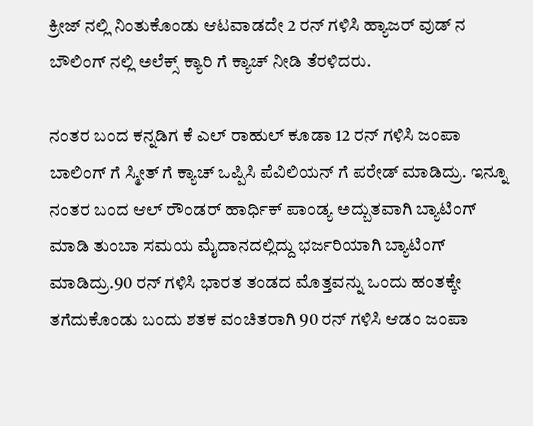ಕ್ರೀಜ್ ನಲ್ಲಿ ನಿಂತುಕೊಂಡು ಆಟವಾಡದೇ 2 ರನ್ ಗಳಿಸಿ ಹ್ಯಾಜರ್ ವುಡ್ ನ ಬೌಲಿಂಗ್ ನಲ್ಲಿ ಅಲೆಕ್ಸ್ ಕ್ಯಾರಿ ಗೆ ಕ್ಯಾಚ್ ನೀಡಿ ತೆರಳಿದರು.

ನಂತರ ಬಂದ ಕನ್ನಡಿಗ ಕೆ ಎಲ್ ರಾಹುಲ್ ಕೂಡಾ 12 ರನ್ ಗಳಿಸಿ ಜಂಪಾ ಬಾಲಿಂಗ್ ಗೆ ಸ್ಮೀತ್ ಗೆ ಕ್ಯಾಚ್ ಒಪ್ಪಿಸಿ ಪೆವಿಲಿಯನ್ ಗೆ ಪರೇಡ್ ಮಾಡಿದ್ರು. ಇನ್ನೂ ನಂತರ ಬಂದ ಆಲ್ ರೌಂಡರ್ ಹಾರ್ಧಿಕ್ ಪಾಂಡ್ಯ ಅದ್ಬುತವಾಗಿ ಬ್ಯಾಟಿಂಗ್ ಮಾಡಿ ತುಂಬಾ ಸಮಯ ಮೈದಾನದಲ್ಲಿದ್ದು ಭರ್ಜರಿಯಾಗಿ ಬ್ಯಾಟಿಂಗ್ ಮಾಡಿದ್ರು.90 ರನ್ ಗಳಿಸಿ ಭಾರತ ತಂಡದ ಮೊತ್ತವನ್ನು ಒಂದು ಹಂತಕ್ಕೇ ತಗೆದುಕೊಂಡು ಬಂದು ಶತಕ ವಂಚಿತರಾಗಿ 90 ರನ್ ಗಳಿಸಿ ಆಡಂ ಜಂಪಾ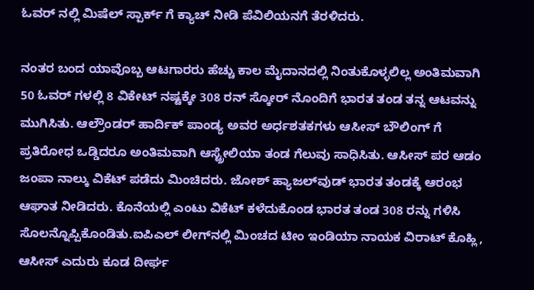ಓವರ್ ನಲ್ಲಿ ಮಿಷೆಲ್ ಸ್ಪಾರ್ಕ್ ಗೆ ಕ್ಯಾಚ್ ನೀಡಿ ಪೆವಿಲಿಯನಗೆ ತೆರಳಿದರು.

ನಂತರ ಬಂದ ಯಾವೊಬ್ಬ ಆಟಗಾರರು ಹೆಚ್ಚು ಕಾಲ ಮೈದಾನದಲ್ಲಿ ನಿಂತುಕೊಳ್ಳಲಿಲ್ಲ ಅಂತಿಮವಾಗಿ 50 ಓವರ್ ಗಳಲ್ಲಿ 8 ವಿಕೇಟ್ ನಷ್ಟಕ್ಕೇ 308 ರನ್ ಸ್ಕೋರ್ ನೊಂದಿಗೆ ಭಾರತ ತಂಡ ತನ್ನ ಆಟವನ್ನು ಮುಗಿಸಿತು. ಆಲ್ರೌಂಡರ್‌ ಹಾರ್ದಿಕ್‌ ಪಾಂಡ್ಯ ಅವರ ಅರ್ಧಶತಕಗಳು ಆಸೀಸ್‌ ಬೌಲಿಂಗ್ ಗೆ ಪ್ರತಿರೋಧ ಒಡ್ಡಿದರೂ ಅಂತಿಮವಾಗಿ ಆಸ್ಟ್ರೇಲಿಯಾ ತಂಡ ಗೆಲುವು ಸಾಧಿಸಿತು. ಆಸೀಸ್‌ ಪರ ಆಡಂ ಜಂಪಾ ನಾಲ್ಕು ವಿಕೆಟ್ ಪಡೆದು ಮಿಂಚಿದರು. ಜೋಶ್ ಹ್ಯಾಜಲ್‌ವುಡ್‌ ಭಾರತ ತಂಡಕ್ಕೆ ಆರಂಭ ಆಘಾತ ನೀಡಿದರು. ಕೊನೆಯಲ್ಲಿ ಎಂಟು ವಿಕೆಟ್‌ ಕಳೆದುಕೊಂಡ ಭಾರತ ತಂಡ 308 ರನ್ನು ಗಳಿಸಿ ಸೊಲನ್ನೊಪ್ಪಿಕೊಂಡಿತು.ಐಪಿಎಲ್‌ ಲೀಗ್‌ನಲ್ಲಿ ಮಿಂಚದ ಟೀಂ ಇಂಡಿಯಾ ನಾಯಕ ವಿರಾಟ್‌ ಕೊಹ್ಲಿ, ಆಸೀಸ್‌ ಎದುರು ಕೂಡ ದೀರ್ಘ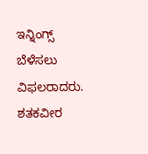ಇನ್ನಿಂಗ್ಸ್ ಬೆಳೆಸಲು ವಿಫಲರಾದರು. ಶತಕವೀರ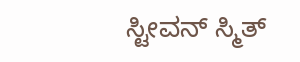ಸ್ಟೀವನ್ ಸ್ಮಿತ್‌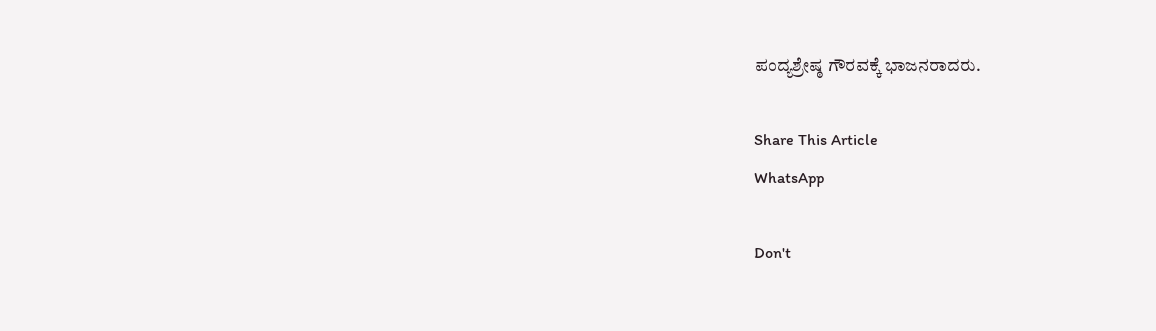ಪಂದ್ಯಶ್ರೇಷ್ಠ ಗೌರವಕ್ಕೆ ಭಾಜನರಾದರು.

Share This Article
WhatsApp

Don't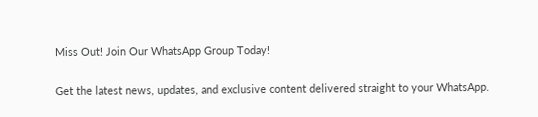Miss Out! Join Our WhatsApp Group Today!

Get the latest news, updates, and exclusive content delivered straight to your WhatsApp.